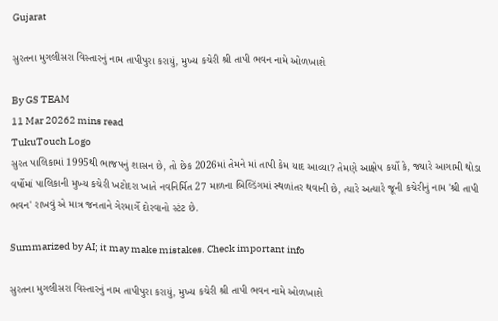Gujarat

સુરતના મુગલીસરા વિસ્તારનું નામ તાપીપુરા કરાયું, મુખ્ય કચેરી શ્રી તાપી ભવન નામે ઓળખાશે

By GS TEAM
11 Mar 20262 mins read
TukuTouch Logo
સુરત પાલિકામાં 1995થી ભાજપનું શાસન છે, તો છેક 2026માં તેમને માં તાપી કેમ યાદ આવ્યા? તેમણે આક્ષેપ કર્યો કે, જ્યારે આગામી થોડા વર્ષોમાં પાલિકાની મુખ્ય કચેરી ખટોદરા ખાતે નવનિર્મિત 27 માળના બિલ્ડિંગમાં સ્થળાંતર થવાની છે, ત્યારે અત્યારે જૂની કચેરીનું નામ 'શ્રી તાપી ભવન' રાખવું એ માત્ર જનતાને ગેરમાર્ગે દોરવાનો સ્ટંટ છે.

Summarized by AI; it may make mistakes. Check important info

સુરતના મુગલીસરા વિસ્તારનું નામ તાપીપુરા કરાયું, મુખ્ય કચેરી શ્રી તાપી ભવન નામે ઓળખાશે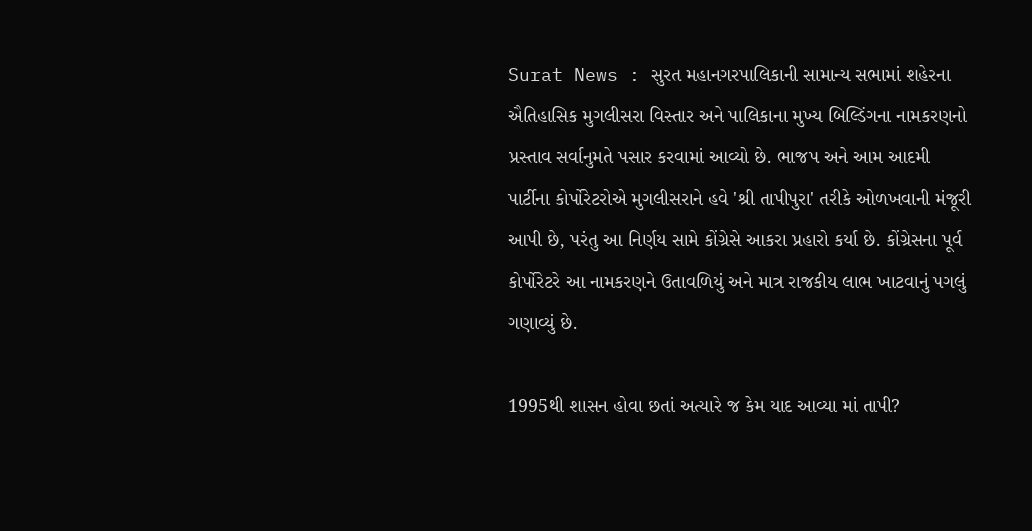Surat News : સુરત મહાનગરપાલિકાની સામાન્ય સભામાં શહેરના ઐતિહાસિક મુગલીસરા વિસ્તાર અને પાલિકાના મુખ્ય બિલ્ડિંગના નામકરણનો પ્રસ્તાવ સર્વાનુમતે પસાર કરવામાં આવ્યો છે. ભાજપ અને આમ આદમી પાર્ટીના કોર્પોરેટરોએ મુગલીસરાને હવે 'શ્રી તાપીપુરા' તરીકે ઓળખવાની મંજૂરી આપી છે, પરંતુ આ નિર્ણય સામે કોંગ્રેસે આકરા પ્રહારો કર્યા છે. કોંગ્રેસના પૂર્વ કોર્પોરેટરે આ નામકરણને ઉતાવળિયું અને માત્ર રાજકીય લાભ ખાટવાનું પગલું ગણાવ્યું છે.

1995થી શાસન હોવા છતાં અત્યારે જ કેમ યાદ આવ્યા માં તાપી?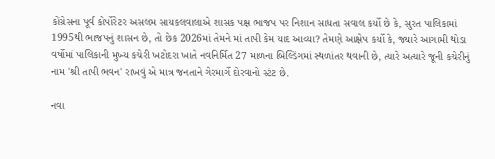કોંગ્રેસના પૂર્વ કોર્પોરેટર અસલમ સાયકલવાલાએ શાસક પક્ષ ભાજપ પર નિશાન સાધતા સવાલ કર્યો છે કે, સુરત પાલિકામાં 1995થી ભાજપનું શાસન છે, તો છેક 2026માં તેમને માં તાપી કેમ યાદ આવ્યા? તેમણે આક્ષેપ કર્યો કે, જ્યારે આગામી થોડા વર્ષોમાં પાલિકાની મુખ્ય કચેરી ખટોદરા ખાતે નવનિર્મિત 27 માળના બિલ્ડિંગમાં સ્થળાંતર થવાની છે, ત્યારે અત્યારે જૂની કચેરીનું નામ 'શ્રી તાપી ભવન' રાખવું એ માત્ર જનતાને ગેરમાર્ગે દોરવાનો સ્ટંટ છે.

નવા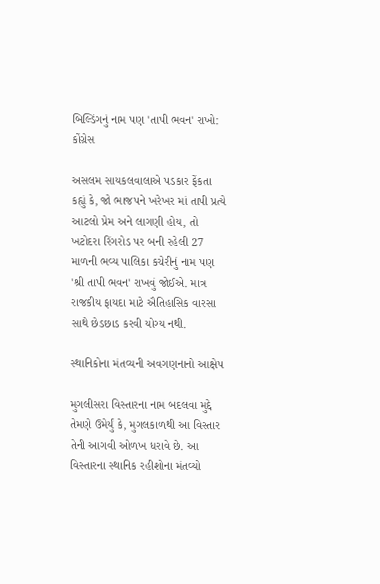બિલ્ડિંગનું નામ પણ 'તાપી ભવન' રાખો: કોંગ્રેસ

અસલમ સાયકલવાલાએ પડકાર ફેંકતા કહ્યું કે, જો ભાજપને ખરેખર માં તાપી પ્રત્યે આટલો પ્રેમ અને લાગણી હોય, તો ખટોદરા રિંગરોડ પર બની રહેલી 27 માળની ભવ્ય પાલિકા કચેરીનું નામ પણ 'શ્રી તાપી ભવન' રાખવું જોઈએ. માત્ર રાજકીય ફાયદા માટે ઐતિહાસિક વારસા સાથે છેડછાડ કરવી યોગ્ય નથી.

સ્થાનિકોના મંતવ્યની અવગણનાનો આક્ષેપ

મુગલીસરા વિસ્તારના નામ બદલવા મુદ્દે તેમણે ઉમેર્યું કે, મુગલકાળથી આ વિસ્તાર તેની આગવી ઓળખ ધરાવે છે. આ વિસ્તારના સ્થાનિક રહીશોના મંતવ્યો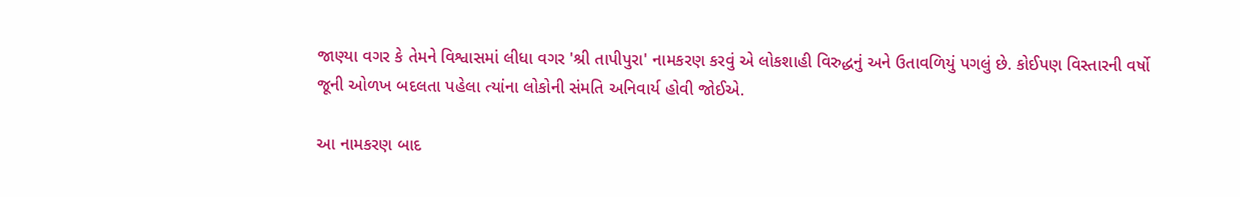જાણ્યા વગર કે તેમને વિશ્વાસમાં લીધા વગર 'શ્રી તાપીપુરા' નામકરણ કરવું એ લોકશાહી વિરુદ્ધનું અને ઉતાવળિયું પગલું છે. કોઈપણ વિસ્તારની વર્ષો જૂની ઓળખ બદલતા પહેલા ત્યાંના લોકોની સંમતિ અનિવાર્ય હોવી જોઈએ.

આ નામકરણ બાદ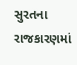સુરતના રાજકારણમાં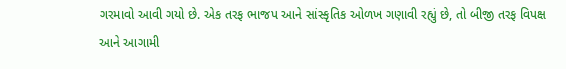ગરમાવો આવી ગયો છે. એક તરફ ભાજપ આને સાંસ્કૃતિક ઓળખ ગણાવી રહ્યું છે, તો બીજી તરફ વિપક્ષ આને આગામી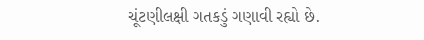ચૂંટણીલક્ષી ગતકડું ગણાવી રહ્યો છે.